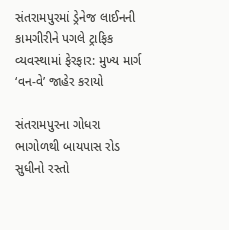સંતરામપુરમાં ડ્રેનેજ લાઈનની કામગીરીને પગલે ટ્રાફિક વ્યવસ્થામાં ફેરફાર: મુખ્ય માર્ગ ‘વન-વે’ જાહેર કરાયો

સંતરામપુરના ગોધરા ભાગોળથી બાયપાસ રોડ સુધીનો રસ્તો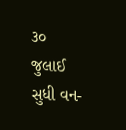૩૦ જુલાઈ સુધી વન-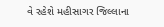વે રહેશે મહીસાગર જિલ્લાના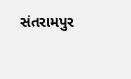સંતરામપુર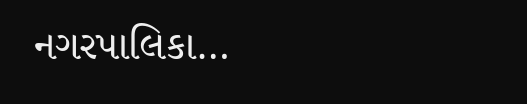નગરપાલિકા…